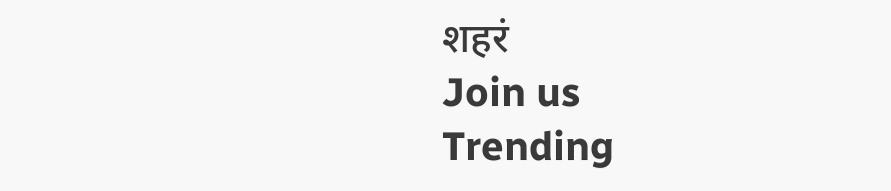शहरं
Join us
Trending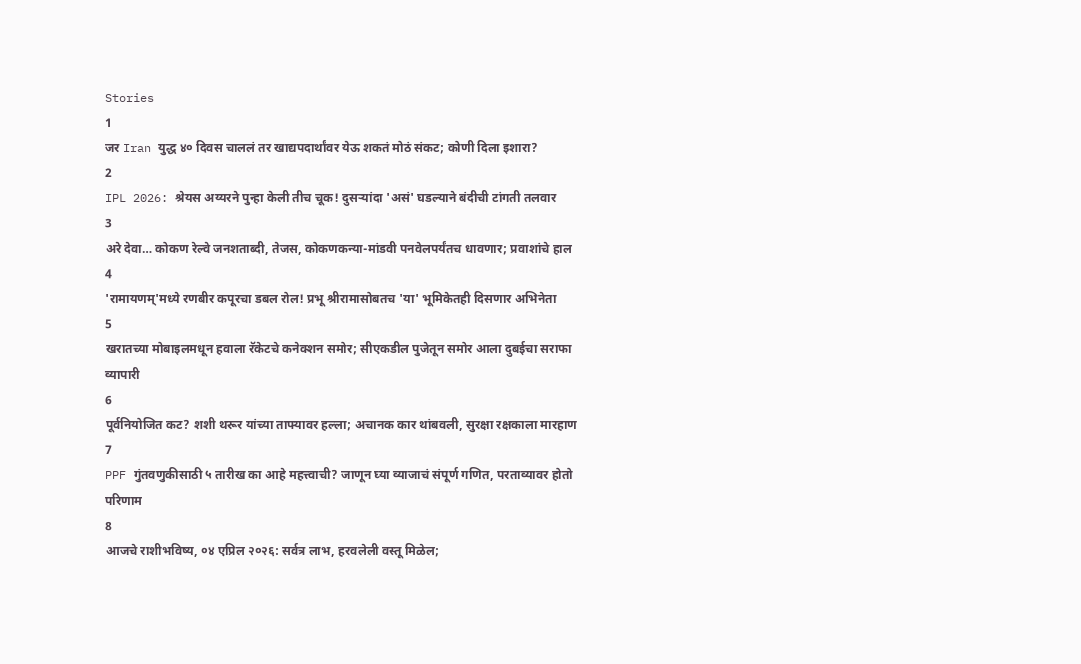Stories
1
जर Iran युद्ध ४० दिवस चाललं तर खाद्यपदार्थांवर येऊ शकतं मोठं संकट; कोणी दिला इशारा?
2
IPL 2026: श्रेयस अय्यरने पुन्हा केली तीच चूक! दुसऱ्यांदा 'असं' घडल्याने बंदीची टांगती तलवार
3
अरे देवा… कोकण रेल्वे जनशताब्दी, तेजस, कोकणकन्या-मांडवी पनवेलपर्यंतच धावणार; प्रवाशांचे हाल
4
'रामायणम्'मध्ये रणबीर कपूरचा डबल रोल! प्रभू श्रीरामासोबतच 'या' भूमिकेतही दिसणार अभिनेता
5
खरातच्या मोबाइलमधून हवाला रॅकेटचे कनेक्शन समोर; सीएकडील पुजेतून समोर आला दुबईचा सराफा व्यापारी
6
पूर्वनियोजित कट? शशी थरूर यांच्या ताफ्यावर हल्ला; अचानक कार थांबवली, सुरक्षा रक्षकाला मारहाण
7
PPF गुंतवणुकीसाठी ५ तारीख का आहे महत्त्वाची? जाणून घ्या व्याजाचं संपूर्ण गणित, परताव्यावर होतो परिणाम
8
आजचे राशीभविष्य, ०४ एप्रिल २०२६: सर्वत्र लाभ, हरवलेली वस्तू मिळेल;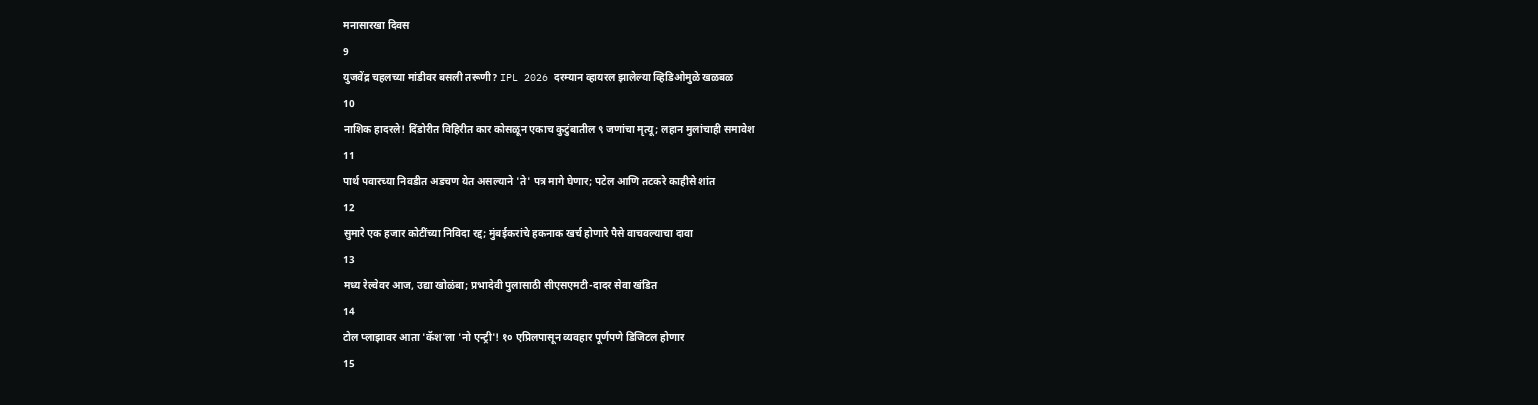मनासारखा दिवस
9
युजवेंद्र चहलच्या मांडीवर बसली तरूणी? IPL 2026 दरम्यान व्हायरल झालेल्या व्हिडिओमुळे खळबळ
10
नाशिक हादरले! दिंडोरीत विहिरीत कार कोसळून एकाच कुटुंबातील ९ जणांचा मृत्यू; लहान मुलांचाही समावेश
11
पार्थ पवारच्या निवडीत अडचण येत असल्याने 'ते' पत्र मागे घेणार; पटेल आणि तटकरे काहीसे शांत
12
सुमारे एक हजार कोटींच्या निविदा रद्द; मुंबईकरांचे हकनाक खर्च होणारे पैसे वाचवल्याचा दावा
13
मध्य रेल्वेवर आज, उद्या खोळंबा; प्रभादेवी पुलासाठी सीएसएमटी-दादर सेवा खंडित
14
टोल प्लाझावर आता 'कॅश'ला 'नो एन्ट्री'! १० एप्रिलपासून व्यवहार पूर्णपणे डिजिटल होणार
15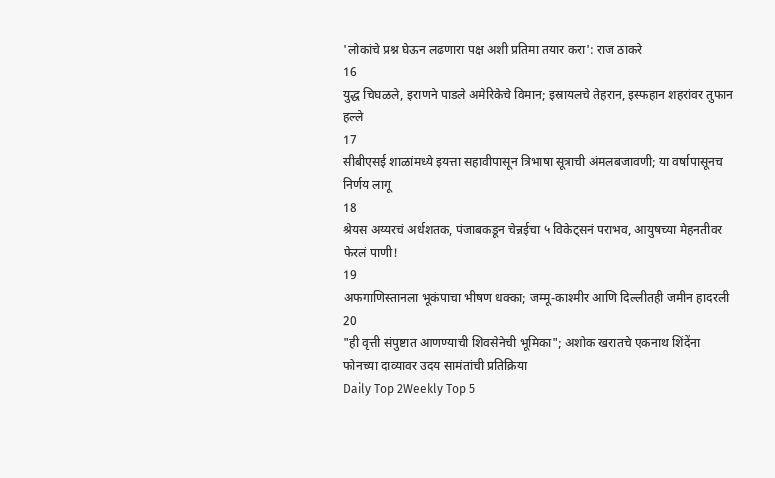'लोकांचे प्रश्न घेऊन लढणारा पक्ष अशी प्रतिमा तयार करा': राज ठाकरे
16
युद्ध चिघळले, इराणने पाडले अमेरिकेचे विमान; इस्रायलचे तेहरान, इस्फहान शहरांवर तुफान हल्ले
17
सीबीएसई शाळांमध्ये इयत्ता सहावीपासून त्रिभाषा सूत्राची अंमलबजावणी; या वर्षापासूनच निर्णय लागू
18
श्रेयस अय्यरचं अर्धशतक, पंजाबकडून चेन्नईचा ५ विकेट्सनं पराभव, आयुषच्या मेहनतीवर फेरलं पाणी!
19
अफगाणिस्तानला भूकंपाचा भीषण धक्का; जम्मू-काश्मीर आणि दिल्लीतही जमीन हादरली
20
"ही वृत्ती संपुष्टात आणण्याची शिवसेनेची भूमिका"; अशोक खरातचे एकनाथ शिंदेंना फोनच्या दाव्यावर उदय सामंतांची प्रतिक्रिया
Daily Top 2Weekly Top 5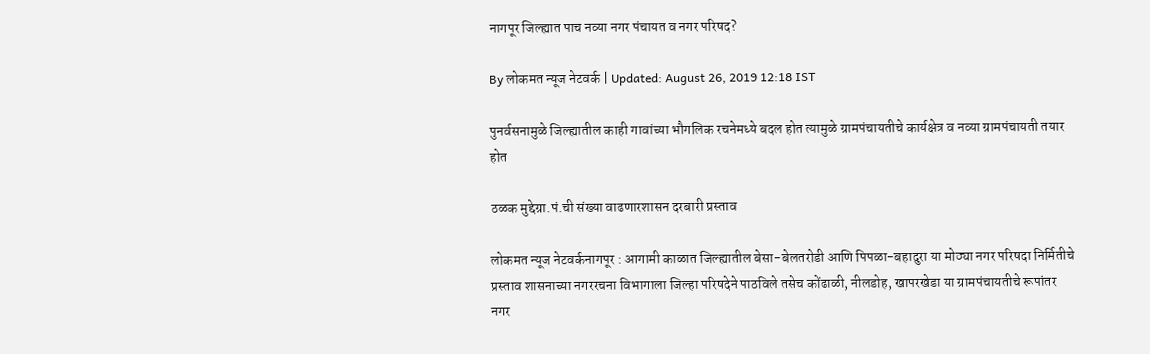नागपूर जिल्ह्यात पाच नव्या नगर पंचायत व नगर परिषद?

By लोकमत न्यूज नेटवर्क | Updated: August 26, 2019 12:18 IST

पुनर्वसनामुळे जिल्ह्यातील काही गावांच्या भौगलिक रचनेमध्ये बदल होत त्यामुळे ग्रामपंचायतीचे कार्यक्षेत्र व नव्या ग्रामपंचायती तयार होत

ठळक मुद्देग्रा.पं.ची संख्या वाढणारशासन दरबारी प्रस्ताव

लोकमत न्यूज नेटवर्कनागपूर : आगामी काळात जिल्ह्यातील बेसा-बेलतरोडी आणि पिपळा-बहादुरा या मोठ्या नगर परिषदा निर्मितीचे प्रस्ताव शासनाच्या नगररचना विभागाला जिल्हा परिषदेने पाठविले तसेच कोंढाळी, नीलडोह, खापरखेडा या ग्रामपंचायतीचे रूपांतर नगर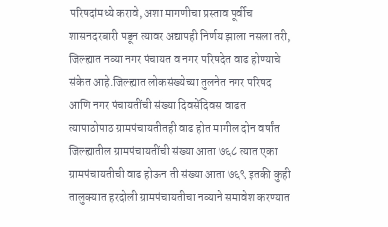परिषदांमध्ये करावे, अशा मागणीचा प्रस्ताव पूर्वीच शासनदरबारी पडून त्यावर अद्यापही निर्णय झाला नसला तरी, जिल्ह्यात नव्या नगर पंचायत व नगर परिषदेत वाढ होण्याचे संकेत आहे.जिल्ह्यात लोकसंख्येच्या तुलनेत नगर परिषद आणि नगर पंचायतींची संख्या दिवसेंदिवस वाढत त्यापाठोपाठ ग्रामपंचायतीतही वाढ होत मागील दोन वर्षांत जिल्ह्यातील ग्रामपंचायतींची संख्या आता ७६८ त्यात एका ग्रामपंचायतीची वाढ होऊन ती संख्या आता ७६९ इतकी कुही तालुक्यात हरदोली ग्रामपंचायतीचा नव्याने समावेश करण्यात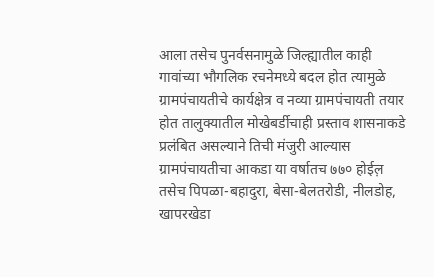आला तसेच पुनर्वसनामुळे जिल्ह्यातील काही गावांच्या भौगलिक रचनेमध्ये बदल होत त्यामुळे ग्रामपंचायतीचे कार्यक्षेत्र व नव्या ग्रामपंचायती तयार होत तालुक्यातील मोखेबर्डीचाही प्रस्ताव शासनाकडे प्रलंबित असल्याने तिची मंजुरी आल्यास ग्रामपंचायतीचा आकडा या वर्षातच ७७० होईल़ तसेच पिपळा-बहादुरा, बेसा-बेलतरोडी, नीलडोह, खापरखेडा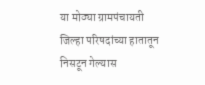या मोठ्या ग्रामपंचायती जिल्हा परिषदांच्या हातातून निसटून गेल्यास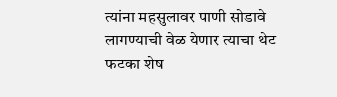त्यांना महसुलावर पाणी सोडावे लागण्याची वेळ येणार त्याचा थेट फटका शेष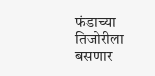फंडाच्या तिजोरीला बसणार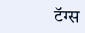टॅग्स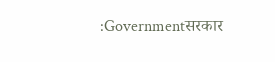:Governmentसरकार